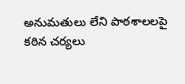అనుమతులు లేని పాఠశాలలపై కఠిన చర్యలు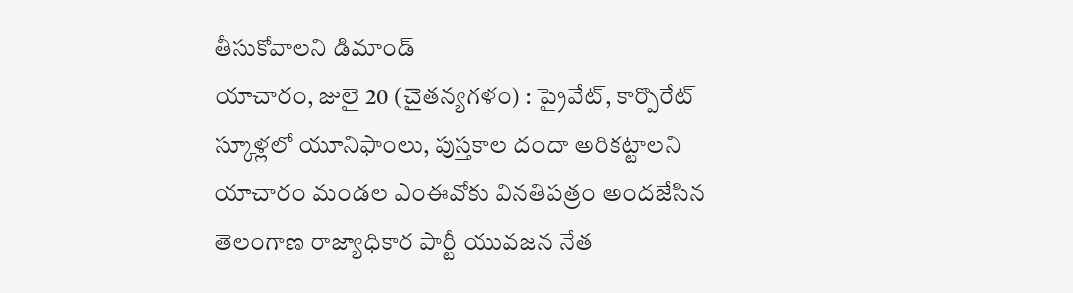తీసుకోవాలని డిమాండ్
యాచారం, జులై 20 (చైతన్యగళం) : ప్రైవేట్, కార్పొరేట్ స్కూళ్లలో యూనిఫాంలు, పుస్తకాల దందా అరికట్టాలని యాచారం మండల ఎంఈవోకు వినతిపత్రం అందజేసిన తెలంగాణ రాజ్యాధికార పార్టీ యువజన నేత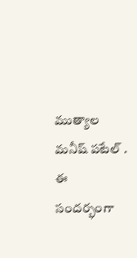ముత్యాల మనీష్ పటేల్ . ఈ సందర్భంగా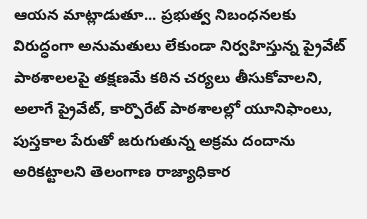ఆయన మాట్లాడుతూ... ప్రభుత్వ నిబంధనలకు విరుద్ధంగా అనుమతులు లేకుండా నిర్వహిస్తున్న ప్రైవేట్ పాఠశాలలపై తక్షణమే కఠిన చర్యలు తీసుకోవాలని, అలాగే ప్రైవేట్, కార్పొరేట్ పాఠశాలల్లో యూనిఫాంలు, పుస్తకాల పేరుతో జరుగుతున్న అక్రమ దందాను అరికట్టాలని తెలంగాణ రాజ్యాధికార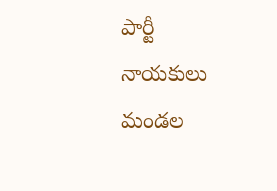పార్టీ నాయకులు మండల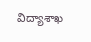విద్యాశాఖ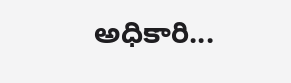అధికారి...